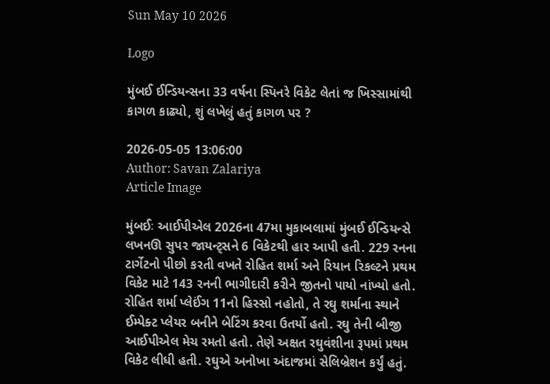Sun May 10 2026

Logo

મુંબઈ ઈન્ડિયન્સના 33 વર્ષના સ્પિનરે વિકેટ લેતાં જ ખિસ્સામાંથી કાગળ કાઢ્યો, શું લખેલું હતું કાગળ પર ?

2026-05-05 13:06:00
Author: Savan Zalariya
Article Image

મુંબઈઃ આઈપીએલ 2026ના 47મા મુકાબલામાં મુંબઈ ઈન્ડિયન્સે લખનઊ સુપર જાયન્ટ્સને 6 વિકેટથી હાર આપી હતી. 229 રનના ટાર્ગેટનો પીછો કરતી વખતે રોહિત શર્મા અને રિયાન રિકલ્ટને પ્રથમ વિકેટ માટે 143 રનની ભાગીદારી કરીને જીતનો પાયો નાંખ્યો હતો. રોહિત શર્મા પ્લેઈંગ 11નો હિસ્સો નહોતો, તે રઘુ શર્માના સ્થાને ઈમ્પેક્ટ પ્લેયર બનીને બેટિંગ કરવા ઉતર્યો હતો. રઘુ તેની બીજી આઈપીએલ મેચ રમતો હતો. તેણે અક્ષત રઘુવંશીના રૂપમાં પ્રથમ વિકેટ લીધી હતી. રઘુએ અનોખા અંદાજમાં સેલિબ્રેશન કર્યું હતું.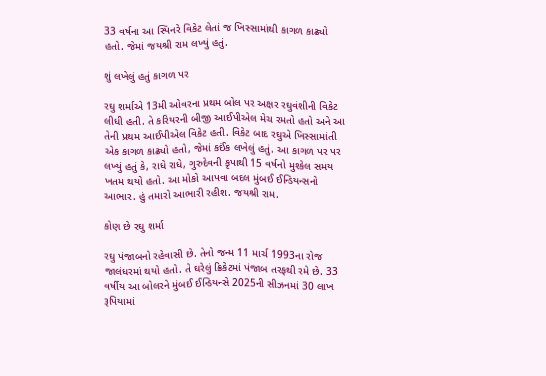33 વર્ષના આ સ્પિનરે વિકેટ લેતાં જ ખિસ્સામાંથી કાગળ કાઢ્યો હતો. જેમાં જયશ્રી રામ લખ્યું હતું.

શું લખેલું હતું કાગળ પર

રઘુ શર્માએ 13મી ઓવરના પ્રથમ બોલ પર અક્ષર રઘુવંશીની વિકેટ લીધી હતી. તે કરિયરની બીજી આઈપીએલ મેચ રમતો હતો અને આ તેની પ્રથમ આઈપીએલ વિકેટ હતી. વિકેટ બાદ રઘુએ ખિસ્સામાંતી એક કાગળ કાઢ્યો હતો, જેમાં કઈંક લખેલું હતું. આ કાગળ પર પર લખ્યું હતું કે, રાધે રાધે, ગુરુદેવની કૃપાથી 15 વર્ષનો મુશ્કેલ સમય ખતમ થયો હતો. આ મોકો આપવા બદલ મુંબઈ ઈન્ડિયન્સનો આભાર. હું તમારો આભારી રહીશ. જયશ્રી રામ.

કોણ છે રઘુ શર્મા

રઘુ પંજાબનો રહેવાસી છે. તેનો જન્મ 11 માર્ચ 1993ના રોજ જાલંધરમાં થયો હતો. તે ઘરેલું ક્રિકેટમાં પંજાબ તરફથી રમે છે. 33 વર્ષીય આ બોલરને મુંબઈ ઈન્ડિયન્સે 2025ની સીઝનમાં 30 લાખ રૂપિયામાં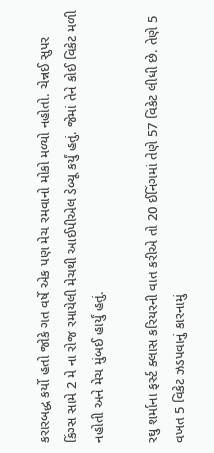કરારબદ્ધ કર્યો હતો જોકે ગત વર્ષે એક પણ મેચ રમવાનો મોકો મળ્યો નહોતો. ચેન્નઈ સુપર કિંગ્સ સામે 2 મે ના રોજ રમાયેલી મેચથી આઈપીએલ ડેબ્યૂ કર્યું હતું. જેમાં તેને કોઈ વિકેટ મળી નહોતી અને મેચ મુંબઈ હાર્યું હતું.

રઘુ શર્માના ફર્સ્ટ ક્લાસ કરિયરની વાત કરીએ તો 20 ઈનિંગમાં તેણે 57 વિકેટ લીધી છે. તેણે 5 વખત 5 વિકેટ ઝડપવાનું કારનામું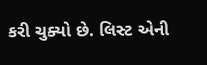કરી ચુક્યો છે. લિસ્ટ એની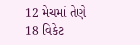12 મેચમાં તેણે 18 વિકેટ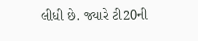લીધી છે. જ્યારે ટી20ની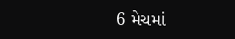6 મેચમાં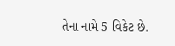તેના નામે 5 વિકેટ છે.